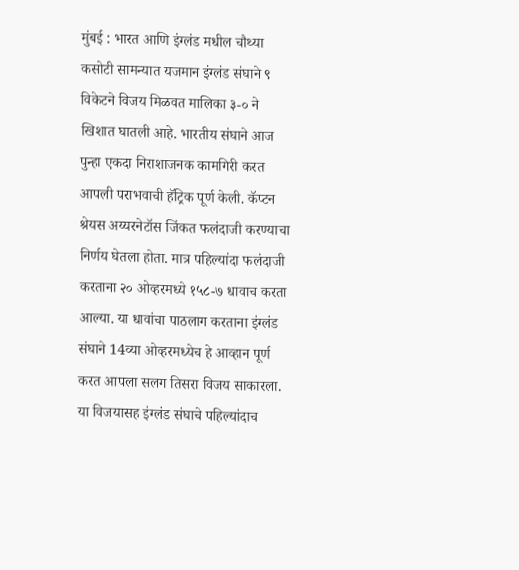मुंबई : भारत आणि इंग्लंड मधील चौथ्या कसोटी सामन्यात यजमान इंग्लंड संघाने ९ विकेटने विजय मिळवत मालिका ३-० ने खिशात घातली आहे. भारतीय संघाने आज पुन्हा एकदा निराशाजनक कामगिरी करत आपली पराभवाची हॅट्रिक पूर्ण केली. कॅप्टन श्रेयस अय्यरनेटॉस जिंकत फलंदाजी करण्याचा निर्णय घेतला होता. मात्र पहिल्यांदा फलंदाजी करताना २० ओव्हरमध्ये १५८-७ धावाच करता आल्या. या धावांचा पाठलाग करताना इंग्लंड संघाने 14व्या ओव्हरमध्येच हे आव्हान पूर्ण करत आपला सलग तिसरा विजय साकारला. या विजयासह इंग्लंड संघाचे पहिल्यांदाच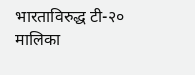भारताविरुद्ध टी-२० मालिका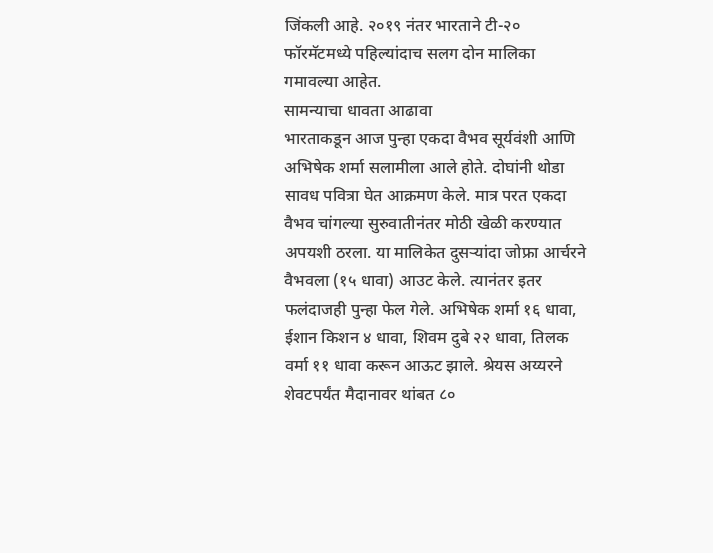जिंकली आहे. २०१९ नंतर भारताने टी-२० फॉरमॅटमध्ये पहिल्यांदाच सलग दोन मालिका गमावल्या आहेत.
सामन्याचा धावता आढावा
भारताकडून आज पुन्हा एकदा वैभव सूर्यवंशी आणि अभिषेक शर्मा सलामीला आले होते. दोघांनी थोडा सावध पवित्रा घेत आक्रमण केले. मात्र परत एकदा वैभव चांगल्या सुरुवातीनंतर मोठी खेळी करण्यात अपयशी ठरला. या मालिकेत दुसऱ्यांदा जोफ्रा आर्चरने वैभवला (१५ धावा) आउट केले. त्यानंतर इतर फलंदाजही पुन्हा फेल गेले. अभिषेक शर्मा १६ धावा, ईशान किशन ४ धावा, शिवम दुबे २२ धावा, तिलक वर्मा ११ धावा करून आऊट झाले. श्रेयस अय्यरने शेवटपर्यंत मैदानावर थांबत ८०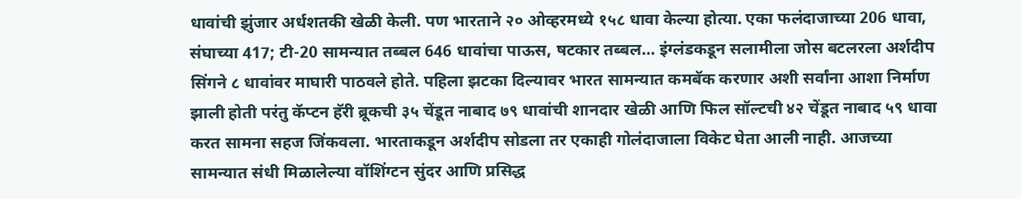धावांची झुंजार अर्धशतकी खेळी केली. पण भारताने २० ओव्हरमध्ये १५८ धावा केल्या होत्या. एका फलंदाजाच्या 206 धावा, संघाच्या 417; टी-20 सामन्यात तब्बल 646 धावांचा पाऊस, षटकार तब्बल… इंग्लंडकडून सलामीला जोस बटलरला अर्शदीप सिंगने ८ धावांवर माघारी पाठवले होते. पहिला झटका दिल्यावर भारत सामन्यात कमबॅक करणार अशी सर्वांना आशा निर्माण झाली होती परंतु कॅप्टन हॅरी ब्रूकची ३५ चेंडूत नाबाद ७९ धावांची शानदार खेळी आणि फिल सॉल्टची ४२ चेंडूत नाबाद ५९ धावा करत सामना सहज जिंकवला. भारताकडून अर्शदीप सोडला तर एकाही गोलंदाजाला विकेट घेता आली नाही. आजच्या सामन्यात संधी मिळालेल्या वॉशिंग्टन सुंदर आणि प्रसिद्ध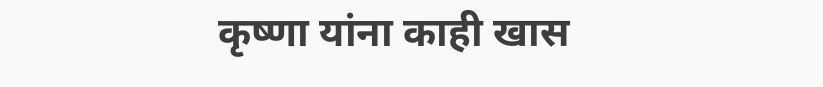कृष्णा यांना काही खास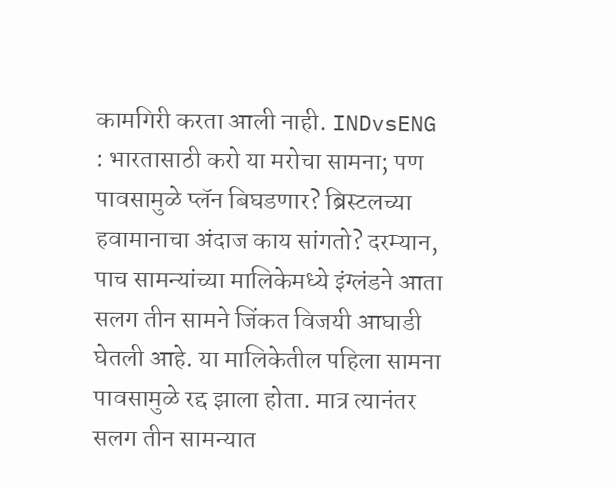कामगिरी करता आली नाही. INDvsENG : भारतासाठी करो या मरोचा सामना; पण पावसामुळे प्लॅन बिघडणार? ब्रिस्टलच्या हवामानाचा अंदाज काय सांगतो? दरम्यान, पाच सामन्यांच्या मालिकेमध्ये इंग्लंडने आता सलग तीन सामने जिंकत विजयी आघाडी घेतली आहे. या मालिकेतील पहिला सामना पावसामुळे रद्द झाला होता. मात्र त्यानंतर सलग तीन सामन्यात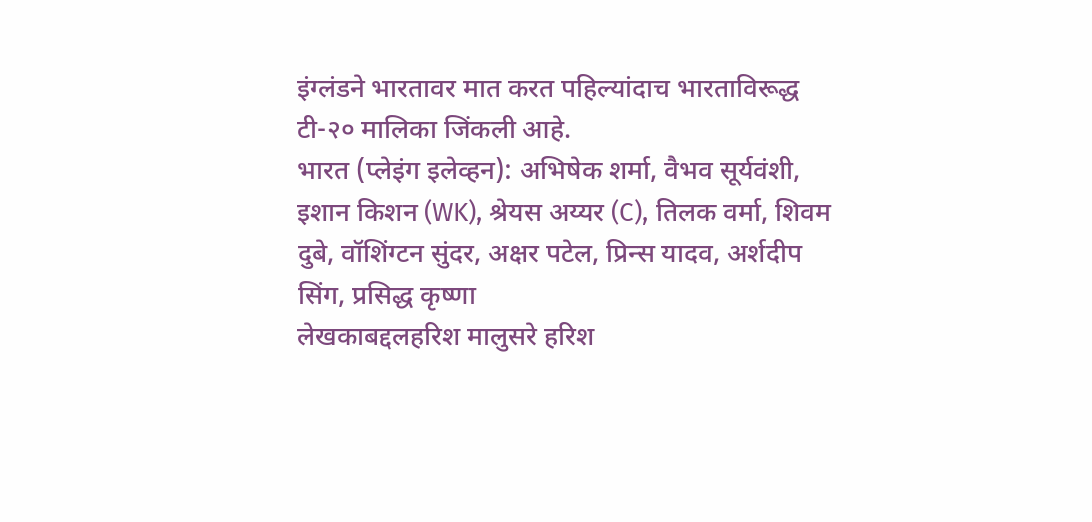इंग्लंडने भारतावर मात करत पहिल्यांदाच भारताविरूद्ध टी-२० मालिका जिंकली आहे.
भारत (प्लेइंग इलेव्हन): अभिषेक शर्मा, वैभव सूर्यवंशी, इशान किशन (WK), श्रेयस अय्यर (C), तिलक वर्मा, शिवम दुबे, वॉशिंग्टन सुंदर, अक्षर पटेल, प्रिन्स यादव, अर्शदीप सिंग, प्रसिद्ध कृष्णा
लेखकाबद्दलहरिश मालुसरे हरिश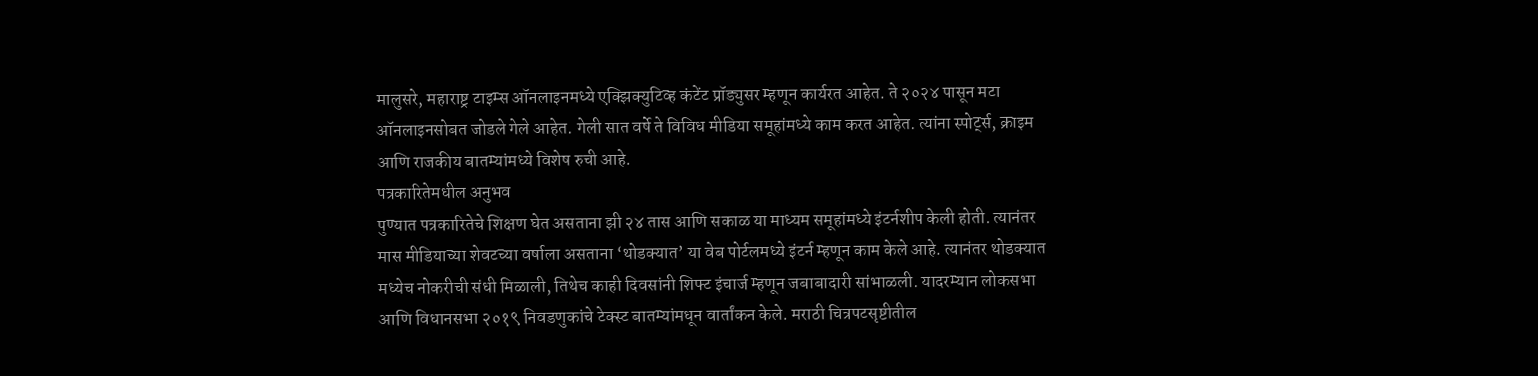मालुसरे, महाराष्ट्र टाइम्स ऑनलाइनमध्ये एक्झिक्युटिव्ह कंटेंट प्रॉड्युसर म्हणून कार्यरत आहेत. ते २०२४ पासून मटा ऑनलाइनसोबत जोडले गेले आहेत. गेली सात वर्षे ते विविध मीडिया समूहांमध्ये काम करत आहेत. त्यांना स्पोर्ट्स, क्राइम आणि राजकीय बातम्यांमध्ये विशेष रुची आहे.
पत्रकारितेमधील अनुभव
पुण्यात पत्रकारितेचे शिक्षण घेत असताना झी २४ तास आणि सकाळ या माध्यम समूहांमध्ये इंटर्नशीप केली होती. त्यानंतर मास मीडियाच्या शेवटच्या वर्षाला असताना ‘थोडक्यात’ या वेब पोर्टलमध्ये इंटर्न म्हणून काम केले आहे. त्यानंतर थोडक्यात मध्येच नोकरीची संधी मिळाली, तिथेच काही दिवसांनी शिफ्ट इंचार्ज म्हणून जबाबादारी सांभाळली. यादरम्यान लोकसभा आणि विधानसभा २०१९ निवडणुकांचे टेक्स्ट बातम्यांमधून वार्तांकन केले. मराठी चित्रपटसृष्टीतील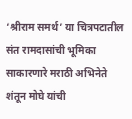‘श्रीराम समर्थ’ या चित्रपटातील संत रामदासांची भूमिका साकारणारे मराठी अभिनेते शंतून मोघे यांची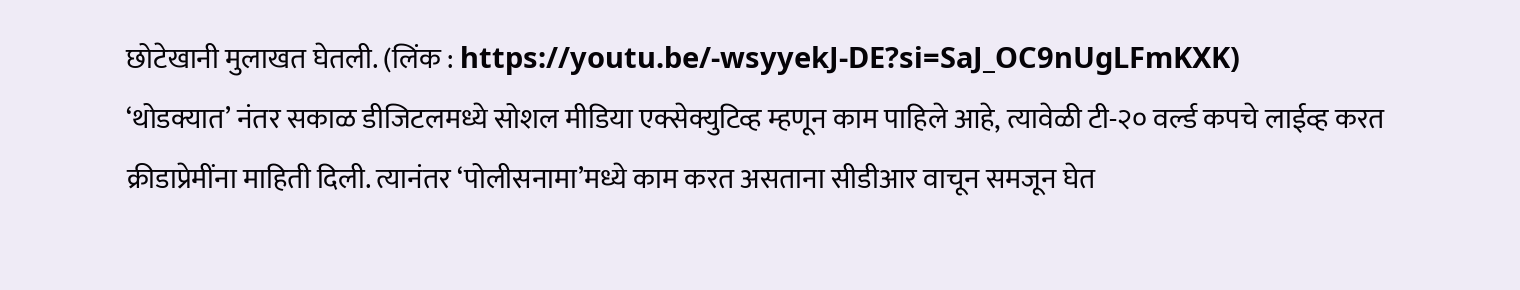छोटेखानी मुलाखत घेतली. (लिंक : https://youtu.be/-wsyyekJ-DE?si=SaJ_OC9nUgLFmKXK)
‘थोडक्यात’ नंतर सकाळ डीजिटलमध्ये सोशल मीडिया एक्सेक्युटिव्ह म्हणून काम पाहिले आहे, त्यावेळी टी-२० वर्ल्ड कपचे लाईव्ह करत क्रीडाप्रेमींना माहिती दिली. त्यानंतर ‘पोलीसनामा’मध्ये काम करत असताना सीडीआर वाचून समजून घेत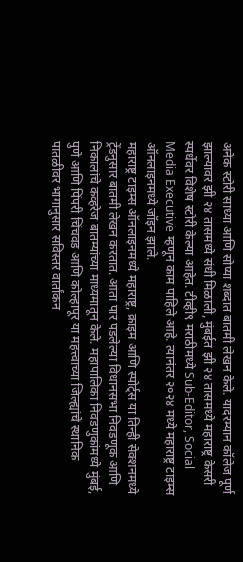अनेक स्टोरी साध्या आणि सोप्या शब्दात बातमी लेखन केले. यादरम्यान कॉलेज पूर्ण झाल्यावर झी २४ तासमध्ये संधी मिळाली, मुंबईत झी २४ तासमध्ये महाराष्ट्र केसरी स्पर्धेवर विशेष स्टोरी केल्या आहेत. टीव्ही९ मराठीमध्ये Sub-Editor, Social Media Executive म्हणून काम पाहिले आहे. त्यानंतर २०२४ मध्ये महाराष्ट्र टाइम्स ऑनलाइनमध्ये जॉइन झाले.
महाराष्ट्र टाइम्स ऑनलाइनमध्ये महाराष्ट्र, क्राइम आणि स्पोर्ट्स या तिन्ही सेक्शनमध्ये ट्रेंडनुसार बातमी लेखन करतात. आता पार पडलेल्या विधानसभा निवडणूक आणि निकालांचे कव्हरेज बातम्यांच्या माध्यमातून केले. महापालिका निवडणुकांमध्ये मुंबई, पुणे आणि पिंपरी चिंचवड आणि कोल्हापूर या महत्त्वाच्या जिल्ह्यांचे स्थानिक पातळीवर भागानुसार सविस्तर वार्तांकन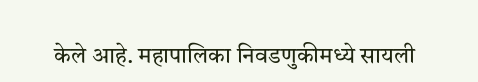केले आहे. महापालिका निवडणुकीमध्ये सायली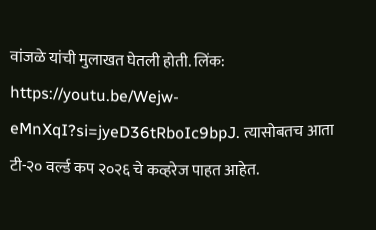वांजळे यांची मुलाखत घेतली होती. लिंक: https://youtu.be/Wejw-eMnXqI?si=jyeD36tRboIc9bpJ. त्यासोबतच आता टी-२० वर्ल्ड कप २०२६ चे कव्हरेज पाहत आहेत.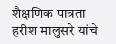शैक्षणिक पात्रता
हरीश मालुसरे यांचे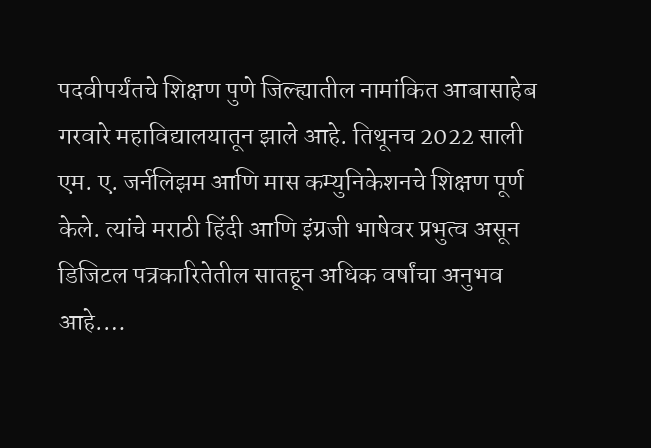पदवीपर्यंतचे शिक्षण पुणे जिल्ह्यातील नामांकित आबासाहेब गरवारे महाविद्यालयातून झाले आहे. तिथूनच 2022 साली एम. ए. जर्नलिझम आणि मास कम्युनिकेशनचे शिक्षण पूर्ण केले. त्यांचे मराठी हिंदी आणि इंग्रजी भाषेवर प्रभुत्व असून डिजिटल पत्रकारितेतील सातहून अधिक वर्षांचा अनुभव आहे.…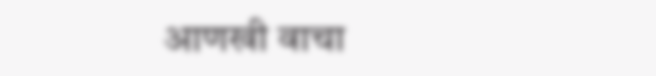आणखी वाचा